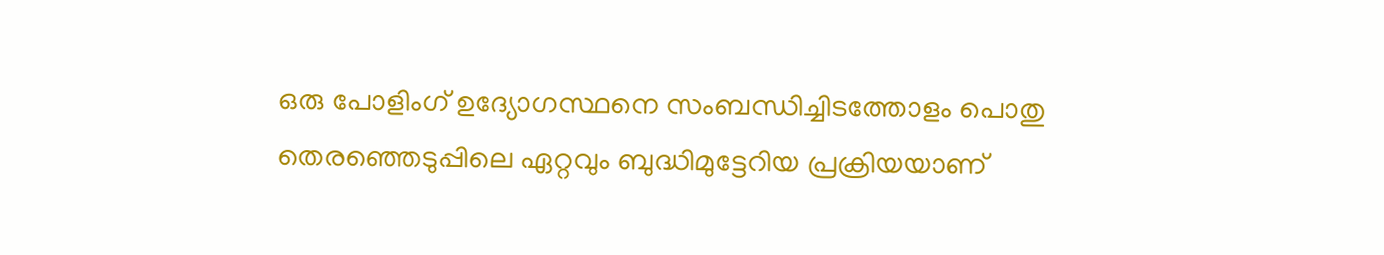ഒരു പോളിംഗ് ഉദ്യോഗസ്ഥനെ സംബന്ധിച്ചിടത്തോളം പൊതു തെരഞ്ഞെടുപ്പിലെ ഏറ്റവും ബുദ്ധിമുട്ടേറിയ പ്രക്രിയയാണ്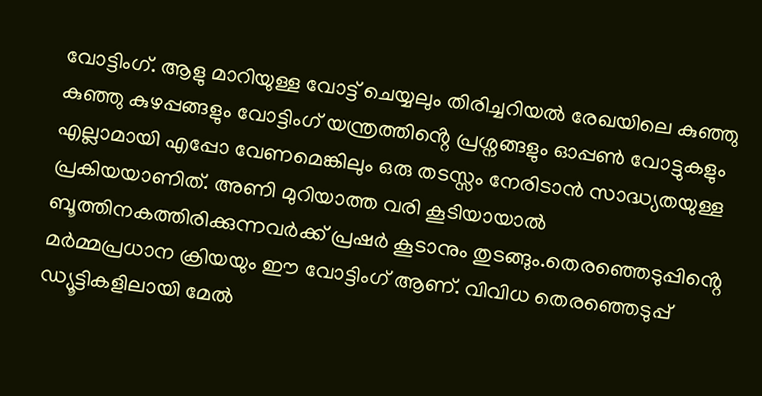വോട്ടിംഗ്. ആളു മാറിയുള്ള വോട്ട് ചെയ്യലും തിരിച്ചറിയൽ രേഖയിലെ കുഞ്ഞു കുഞ്ഞു കുഴപ്പങ്ങളും വോട്ടിംഗ് യന്ത്രത്തിൻ്റെ പ്രശ്നങ്ങളും ഓപ്പൺ വോട്ടുകളും എല്ലാമായി എപ്പോ വേണമെങ്കിലും ഒരു തടസ്സം നേരിടാൻ സാദ്ധ്യതയുള്ള പ്രകിയയാണിത്. അണി മുറിയാത്ത വരി കൂടിയായാൽ ബൂത്തിനകത്തിരിക്കുന്നവർക്ക് പ്രഷർ കൂടാനും തുടങ്ങും.തെരഞ്ഞെടുപ്പിൻ്റെ മർമ്മപ്രധാന ക്രിയയും ഈ വോട്ടിംഗ് ആണ്. വിവിധ തെരഞ്ഞെടുപ്പ് ഡ്യൂട്ടികളിലായി മേൽ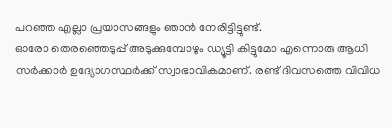പറഞ്ഞ എല്ലാ പ്രയാസങ്ങളും ഞാൻ നേരിട്ടിട്ടുണ്ട്.
ഓരോ തെരഞ്ഞെടുപ്പ് അടുക്കുമ്പോഴും ഡ്യൂട്ടി കിട്ടുമോ എന്നൊരു ആധി സർക്കാർ ഉദ്യോഗസ്ഥർക്ക് സ്വാഭാവികമാണ്. രണ്ട് ദിവസത്തെ വിവിധ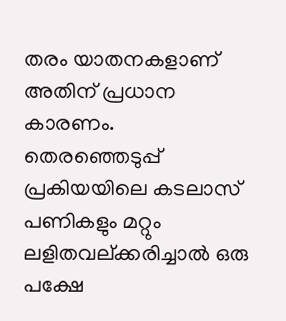തരം യാതനകളാണ് അതിന് പ്രധാന കാരണം. തെരഞ്ഞെടുപ്പ് പ്രകിയയിലെ കടലാസ് പണികളും മറ്റും ലളിതവല്ക്കരിച്ചാൽ ഒരു പക്ഷേ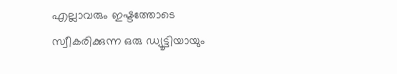എല്ലാവരും ഇഷ്ടത്തോടെ സ്വീകരിക്കുന്ന ഒരു ഡ്യൂട്ടിയായും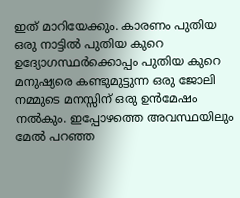ഇത് മാറിയേക്കും. കാരണം പുതിയ ഒരു നാട്ടിൽ പുതിയ കുറെ ഉദ്യോഗസ്ഥർക്കൊപ്പം പുതിയ കുറെ മനുഷ്യരെ കണ്ടുമുട്ടുന്ന ഒരു ജോലി നമ്മുടെ മനസ്സിന് ഒരു ഉൻമേഷം നൽകും. ഇപ്പോഴത്തെ അവസ്ഥയിലും മേൽ പറഞ്ഞ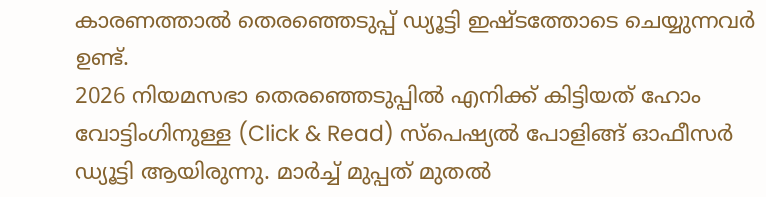കാരണത്താൽ തെരഞ്ഞെടുപ്പ് ഡ്യൂട്ടി ഇഷ്ടത്തോടെ ചെയ്യുന്നവർ ഉണ്ട്.
2026 നിയമസഭാ തെരഞ്ഞെടുപ്പിൽ എനിക്ക് കിട്ടിയത് ഹോം വോട്ടിംഗിനുള്ള (Click & Read) സ്പെഷ്യൽ പോളിങ്ങ് ഓഫീസർ ഡ്യൂട്ടി ആയിരുന്നു. മാർച്ച് മുപ്പത് മുതൽ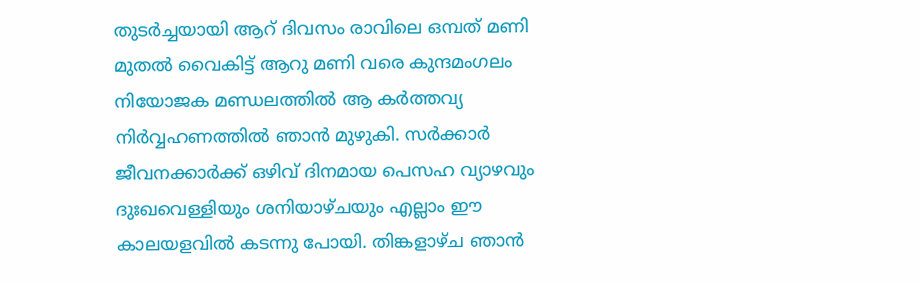തുടർച്ചയായി ആറ് ദിവസം രാവിലെ ഒമ്പത് മണി മുതൽ വൈകിട്ട് ആറു മണി വരെ കുന്ദമംഗലം നിയോജക മണ്ഡലത്തിൽ ആ കർത്തവ്യ നിർവ്വഹണത്തിൽ ഞാൻ മുഴുകി. സർക്കാർ ജീവനക്കാർക്ക് ഒഴിവ് ദിനമായ പെസഹ വ്യാഴവും ദുഃഖവെള്ളിയും ശനിയാഴ്ചയും എല്ലാം ഈ കാലയളവിൽ കടന്നു പോയി. തിങ്കളാഴ്ച ഞാൻ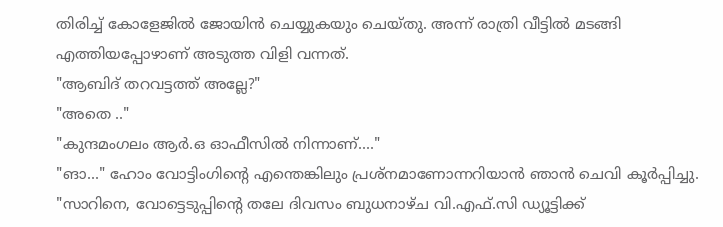തിരിച്ച് കോളേജിൽ ജോയിൻ ചെയ്യുകയും ചെയ്തു. അന്ന് രാത്രി വീട്ടിൽ മടങ്ങി എത്തിയപ്പോഴാണ് അടുത്ത വിളി വന്നത്.
"ആബിദ് തറവട്ടത്ത് അല്ലേ?"
"അതെ .."
"കുന്ദമംഗലം ആർ.ഒ ഓഫീസിൽ നിന്നാണ്...."
"ങാ..." ഹോം വോട്ടിംഗിൻ്റെ എന്തെങ്കിലും പ്രശ്നമാണോന്നറിയാൻ ഞാൻ ചെവി കൂർപ്പിച്ചു.
"സാറിനെ, വോട്ടെടുപ്പിൻ്റെ തലേ ദിവസം ബുധനാഴ്ച വി.എഫ്.സി ഡ്യൂട്ടിക്ക്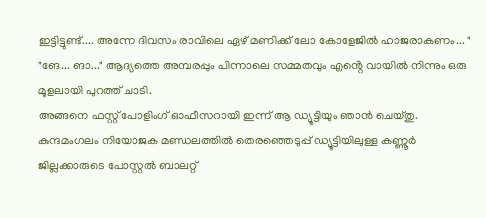ഇട്ടിട്ടുണ്ട്.... അന്നേ ദിവസം രാവിലെ ഏഴ് മണിക്ക് ലോ കോളേജിൽ ഹാജരാകണം... "
"ങേ... ങാ..." ആദ്യത്തെ അമ്പരപ്പും പിന്നാലെ സമ്മതവും എൻ്റെ വായിൽ നിന്നും ഒരു മൂളലായി പുറത്ത് ചാടി.
അങ്ങനെ ഫസ്റ്റ് പോളിംഗ് ഓഫീസറായി ഇന്ന് ആ ഡ്യൂട്ടിയും ഞാൻ ചെയ്തു. കുന്ദമംഗലം നിയോജക മണ്ഡലത്തിൽ തെരഞ്ഞെടുപ്പ് ഡ്യൂട്ടിയിലുള്ള കണ്ണൂർ ജില്ലക്കാരുടെ പോസ്റ്റൽ ബാലറ്റ്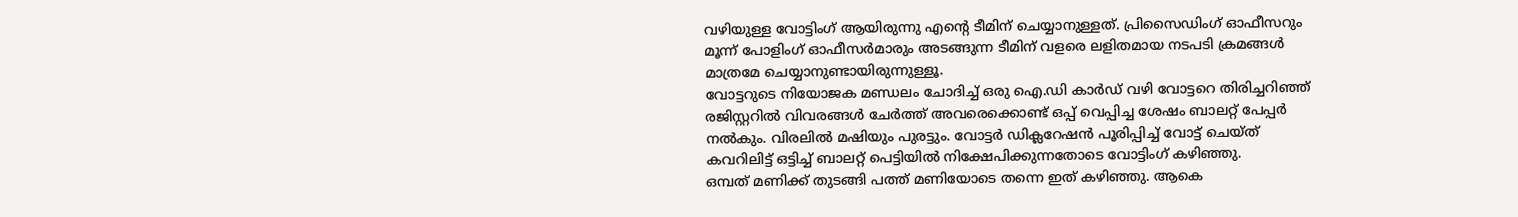വഴിയുള്ള വോട്ടിംഗ് ആയിരുന്നു എൻ്റെ ടീമിന് ചെയ്യാനുള്ളത്. പ്രിസൈഡിംഗ് ഓഫീസറും മൂന്ന് പോളിംഗ് ഓഫീസർമാരും അടങ്ങുന്ന ടീമിന് വളരെ ലളിതമായ നടപടി ക്രമങ്ങൾ മാത്രമേ ചെയ്യാനുണ്ടായിരുന്നുള്ളൂ.
വോട്ടറുടെ നിയോജക മണ്ഡലം ചോദിച്ച് ഒരു ഐ.ഡി കാർഡ് വഴി വോട്ടറെ തിരിച്ചറിഞ്ഞ് രജിസ്റ്ററിൽ വിവരങ്ങൾ ചേർത്ത് അവരെക്കൊണ്ട് ഒപ്പ് വെപ്പിച്ച ശേഷം ബാലറ്റ് പേപ്പർ നൽകും. വിരലിൽ മഷിയും പുരട്ടും. വോട്ടർ ഡിക്ലറേഷൻ പൂരിപ്പിച്ച് വോട്ട് ചെയ്ത് കവറിലിട്ട് ഒട്ടിച്ച് ബാലറ്റ് പെട്ടിയിൽ നിക്ഷേപിക്കുന്നതോടെ വോട്ടിംഗ് കഴിഞ്ഞു.
ഒമ്പത് മണിക്ക് തുടങ്ങി പത്ത് മണിയോടെ തന്നെ ഇത് കഴിഞ്ഞു. ആകെ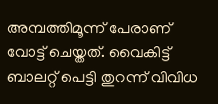അമ്പത്തിമൂന്ന് പേരാണ് വോട്ട് ചെയ്തത്. വൈകിട്ട് ബാലറ്റ് പെട്ടി തുറന്ന് വിവിധ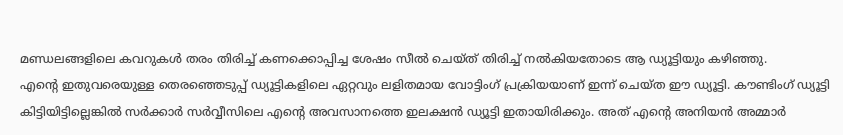മണ്ഡലങ്ങളിലെ കവറുകൾ തരം തിരിച്ച് കണക്കൊപ്പിച്ച ശേഷം സീൽ ചെയ്ത് തിരിച്ച് നൽകിയതോടെ ആ ഡ്യൂട്ടിയും കഴിഞ്ഞു.
എൻ്റെ ഇതുവരെയുള്ള തെരഞ്ഞെടുപ്പ് ഡ്യൂട്ടികളിലെ ഏറ്റവും ലളിതമായ വോട്ടിംഗ് പ്രക്രിയയാണ് ഇന്ന് ചെയ്ത ഈ ഡ്യൂട്ടി. കൗണ്ടിംഗ് ഡ്യൂട്ടി കിട്ടിയിട്ടില്ലെങ്കിൽ സർക്കാർ സർവ്വീസിലെ എൻ്റെ അവസാനത്തെ ഇലക്ഷൻ ഡ്യൂട്ടി ഇതായിരിക്കും. അത് എൻ്റെ അനിയൻ അമ്മാർ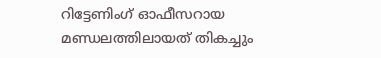റിട്ടേണിംഗ് ഓഫീസറായ മണ്ഡലത്തിലായത് തികച്ചും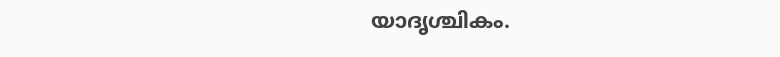യാദൃശ്ചികം.